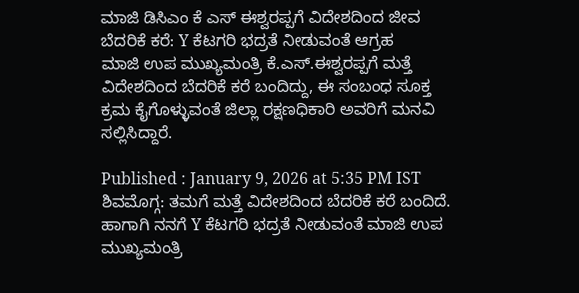ಮಾಜಿ ಡಿಸಿಎಂ ಕೆ ಎಸ್ ಈಶ್ವರಪ್ಪಗೆ ವಿದೇಶದಿಂದ ಜೀವ ಬೆದರಿಕೆ ಕರೆ: Y ಕೆಟಗರಿ ಭದ್ರತೆ ನೀಡುವಂತೆ ಆಗ್ರಹ
ಮಾಜಿ ಉಪ ಮುಖ್ಯಮಂತ್ರಿ ಕೆ.ಎಸ್.ಈಶ್ವರಪ್ಪಗೆ ಮತ್ತೆ ವಿದೇಶದಿಂದ ಬೆದರಿಕೆ ಕರೆ ಬಂದಿದ್ದು, ಈ ಸಂಬಂಧ ಸೂಕ್ತ ಕ್ರಮ ಕೈಗೊಳ್ಳುವಂತೆ ಜಿಲ್ಲಾ ರಕ್ಷಣಧಿಕಾರಿ ಅವರಿಗೆ ಮನವಿ ಸಲ್ಲಿಸಿದ್ದಾರೆ.

Published : January 9, 2026 at 5:35 PM IST
ಶಿವಮೊಗ್ಗ: ತಮಗೆ ಮತ್ತೆ ವಿದೇಶದಿಂದ ಬೆದರಿಕೆ ಕರೆ ಬಂದಿದೆ. ಹಾಗಾಗಿ ನನಗೆ Y ಕೆಟಗರಿ ಭದ್ರತೆ ನೀಡುವಂತೆ ಮಾಜಿ ಉಪ ಮುಖ್ಯಮಂತ್ರಿ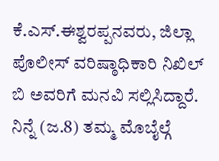ಕೆ.ಎಸ್.ಈಶ್ವರಪ್ಪನವರು, ಜಿಲ್ಲಾ ಪೊಲೀಸ್ ವರಿಷ್ಠಾಧಿಕಾರಿ ನಿಖಿಲ್ ಬಿ ಅವರಿಗೆ ಮನವಿ ಸಲ್ಲಿಸಿದ್ದಾರೆ.
ನಿನ್ನೆ (ಜ.8) ತಮ್ಮ ಮೊಬೈಲ್ಗೆ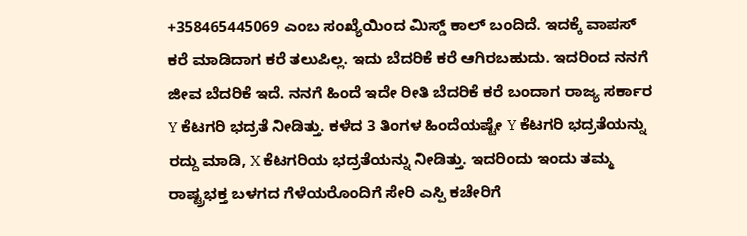+358465445069 ಎಂಬ ಸಂಖ್ಯೆಯಿಂದ ಮಿಸ್ಡ್ ಕಾಲ್ ಬಂದಿದೆ. ಇದಕ್ಕೆ ವಾಪಸ್ ಕರೆ ಮಾಡಿದಾಗ ಕರೆ ತಲುಪಿಲ್ಲ. ಇದು ಬೆದರಿಕೆ ಕರೆ ಆಗಿರಬಹುದು. ಇದರಿಂದ ನನಗೆ ಜೀವ ಬೆದರಿಕೆ ಇದೆ. ನನಗೆ ಹಿಂದೆ ಇದೇ ರೀತಿ ಬೆದರಿಕೆ ಕರೆ ಬಂದಾಗ ರಾಜ್ಯ ಸರ್ಕಾರ Y ಕೆಟಗರಿ ಭದ್ರತೆ ನೀಡಿತ್ತು. ಕಳೆದ 3 ತಿಂಗಳ ಹಿಂದೆಯಷ್ಟೇ Y ಕೆಟಗರಿ ಭದ್ರತೆಯನ್ನು ರದ್ದು ಮಾಡಿ, X ಕೆಟಗರಿಯ ಭದ್ರತೆಯನ್ನು ನೀಡಿತ್ತು. ಇದರಿಂದು ಇಂದು ತಮ್ಮ ರಾಷ್ಟ್ರಭಕ್ತ ಬಳಗದ ಗೆಳೆಯರೊಂದಿಗೆ ಸೇರಿ ಎಸ್ಪಿ ಕಚೇರಿಗೆ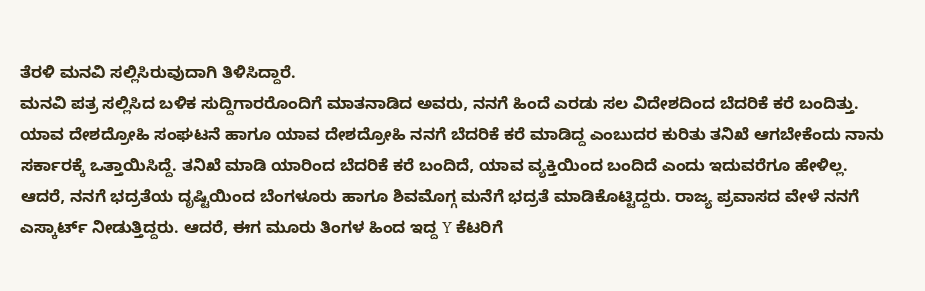ತೆರಳಿ ಮನವಿ ಸಲ್ಲಿಸಿರುವುದಾಗಿ ತಿಳಿಸಿದ್ದಾರೆ.
ಮನವಿ ಪತ್ರ ಸಲ್ಲಿಸಿದ ಬಳಿಕ ಸುದ್ದಿಗಾರರೊಂದಿಗೆ ಮಾತನಾಡಿದ ಅವರು, ನನಗೆ ಹಿಂದೆ ಎರಡು ಸಲ ವಿದೇಶದಿಂದ ಬೆದರಿಕೆ ಕರೆ ಬಂದಿತ್ತು. ಯಾವ ದೇಶದ್ರೋಹಿ ಸಂಘಟನೆ ಹಾಗೂ ಯಾವ ದೇಶದ್ರೋಹಿ ನನಗೆ ಬೆದರಿಕೆ ಕರೆ ಮಾಡಿದ್ದ ಎಂಬುದರ ಕುರಿತು ತನಿಖೆ ಆಗಬೇಕೆಂದು ನಾನು ಸರ್ಕಾರಕ್ಕೆ ಒತ್ತಾಯಿಸಿದ್ದೆ. ತನಿಖೆ ಮಾಡಿ ಯಾರಿಂದ ಬೆದರಿಕೆ ಕರೆ ಬಂದಿದೆ, ಯಾವ ವ್ಯಕ್ತಿಯಿಂದ ಬಂದಿದೆ ಎಂದು ಇದುವರೆಗೂ ಹೇಳಿಲ್ಲ. ಆದರೆ, ನನಗೆ ಭದ್ರತೆಯ ದೃಷ್ಟಿಯಿಂದ ಬೆಂಗಳೂರು ಹಾಗೂ ಶಿವಮೊಗ್ಗ ಮನೆಗೆ ಭದ್ರತೆ ಮಾಡಿಕೊಟ್ಟಿದ್ದರು. ರಾಜ್ಯ ಪ್ರವಾಸದ ವೇಳೆ ನನಗೆ ಎಸ್ಕಾರ್ಟ್ ನೀಡುತ್ತಿದ್ದರು. ಆದರೆ, ಈಗ ಮೂರು ತಿಂಗಳ ಹಿಂದ ಇದ್ದ Y ಕೆಟರಿಗೆ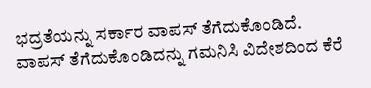ಭದ್ರತೆಯನ್ನು ಸರ್ಕಾರ ವಾಪಸ್ ತೆಗೆದುಕೊಂಡಿದೆ.
ವಾಪಸ್ ತೆಗೆದುಕೊಂಡಿದನ್ನು ಗಮನಿಸಿ ವಿದೇಶದಿಂದ ಕೆರೆ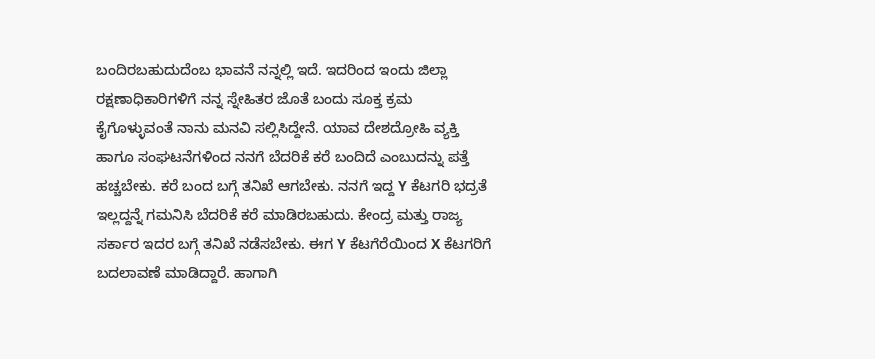ಬಂದಿರಬಹುದುದೆಂಬ ಭಾವನೆ ನನ್ನಲ್ಲಿ ಇದೆ. ಇದರಿಂದ ಇಂದು ಜಿಲ್ಲಾ ರಕ್ಷಣಾಧಿಕಾರಿಗಳಿಗೆ ನನ್ನ ಸ್ನೇಹಿತರ ಜೊತೆ ಬಂದು ಸೂಕ್ತ ಕ್ರಮ ಕೈಗೊಳ್ಳುವಂತೆ ನಾನು ಮನವಿ ಸಲ್ಲಿಸಿದ್ದೇನೆ. ಯಾವ ದೇಶದ್ರೋಹಿ ವ್ಯಕ್ತಿ ಹಾಗೂ ಸಂಘಟನೆಗಳಿಂದ ನನಗೆ ಬೆದರಿಕೆ ಕರೆ ಬಂದಿದೆ ಎಂಬುದನ್ನು ಪತ್ತೆ ಹಚ್ಚಬೇಕು. ಕರೆ ಬಂದ ಬಗ್ಗೆ ತನಿಖೆ ಆಗಬೇಕು. ನನಗೆ ಇದ್ದ Y ಕೆಟಗರಿ ಭದ್ರತೆ ಇಲ್ಲದ್ದನ್ನೆ ಗಮನಿಸಿ ಬೆದರಿಕೆ ಕರೆ ಮಾಡಿರಬಹುದು. ಕೇಂದ್ರ ಮತ್ತು ರಾಜ್ಯ ಸರ್ಕಾರ ಇದರ ಬಗ್ಗೆ ತನಿಖೆ ನಡೆಸಬೇಕು. ಈಗ Y ಕೆಟಗೆರೆಯಿಂದ X ಕೆಟಗರಿಗೆ ಬದಲಾವಣೆ ಮಾಡಿದ್ದಾರೆ. ಹಾಗಾಗಿ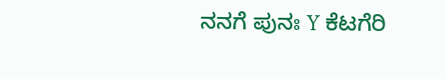ನನಗೆ ಪುನಃ Y ಕೆಟಗೆರಿ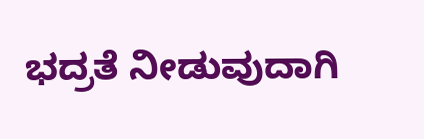ಭದ್ರತೆ ನೀಡುವುದಾಗಿ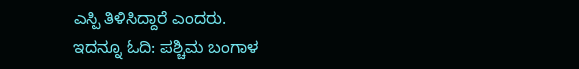ಎಸ್ಪಿ ತಿಳಿಸಿದ್ದಾರೆ ಎಂದರು.
ಇದನ್ನೂ ಓದಿ: ಪಶ್ಚಿಮ ಬಂಗಾಳ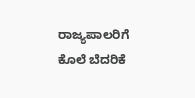ರಾಜ್ಯಪಾಲರಿಗೆ ಕೊಲೆ ಬೆದರಿಕೆ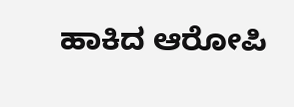ಹಾಕಿದ ಆರೋಪಿ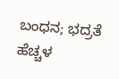ಬಂಧನ; ಭದ್ರತೆ ಹೆಚ್ಚಳ